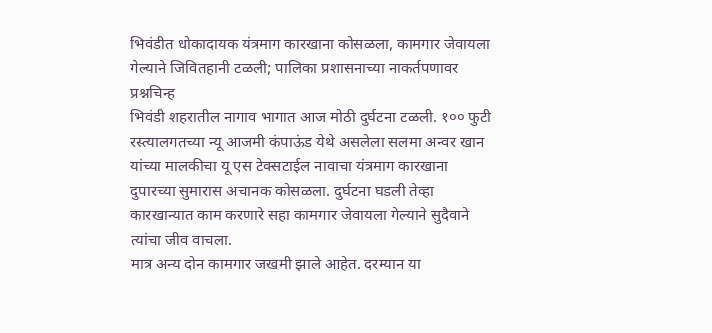भिवंडीत धोकादायक यंत्रमाग कारखाना कोसळला, कामगार जेवायला गेल्याने जिवितहानी टळली; पालिका प्रशासनाच्या नाकर्तपणावर प्रश्नचिन्ह
भिवंडी शहरातील नागाव भागात आज मोठी दुर्घटना टळली. १०० फुटी रस्त्यालगतच्या न्यू आजमी कंपाऊंड येथे असलेला सलमा अन्वर खान यांच्या मालकीचा यू एस टेक्सटाईल नावाचा यंत्रमाग कारखाना दुपारच्या सुमारास अचानक कोसळला. दुर्घटना घडली तेव्हा कारखान्यात काम करणारे सहा कामगार जेवायला गेल्याने सुदैवाने त्यांचा जीव वाचला.
मात्र अन्य दोन कामगार जखमी झाले आहेत. दरम्यान या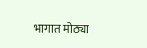भागात मोठ्या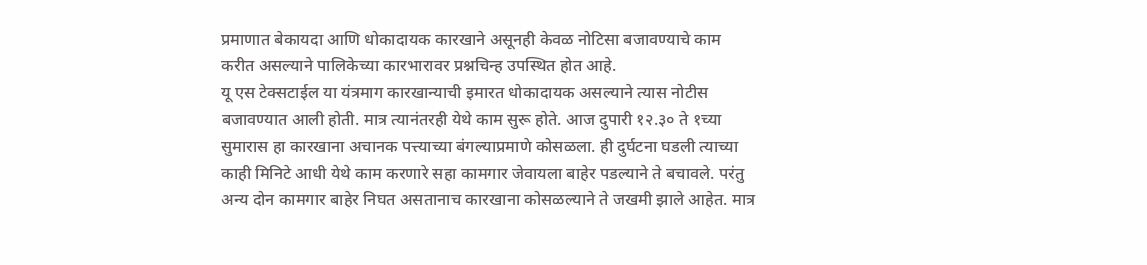प्रमाणात बेकायदा आणि धोकादायक कारखाने असूनही केवळ नोटिसा बजावण्याचे काम करीत असल्याने पालिकेच्या कारभारावर प्रश्नचिन्ह उपस्थित होत आहे.
यू एस टेक्सटाईल या यंत्रमाग कारखान्याची इमारत धोकादायक असल्याने त्यास नोटीस बजावण्यात आली होती. मात्र त्यानंतरही येथे काम सुरू होते. आज दुपारी १२.३० ते १च्या सुमारास हा कारखाना अचानक पत्त्याच्या बंगल्याप्रमाणे कोसळला. ही दुर्घटना घडली त्याच्या काही मिनिटे आधी येथे काम करणारे सहा कामगार जेवायला बाहेर पडल्याने ते बचावले. परंतु अन्य दोन कामगार बाहेर निघत असतानाच कारखाना कोसळल्याने ते जखमी झाले आहेत. मात्र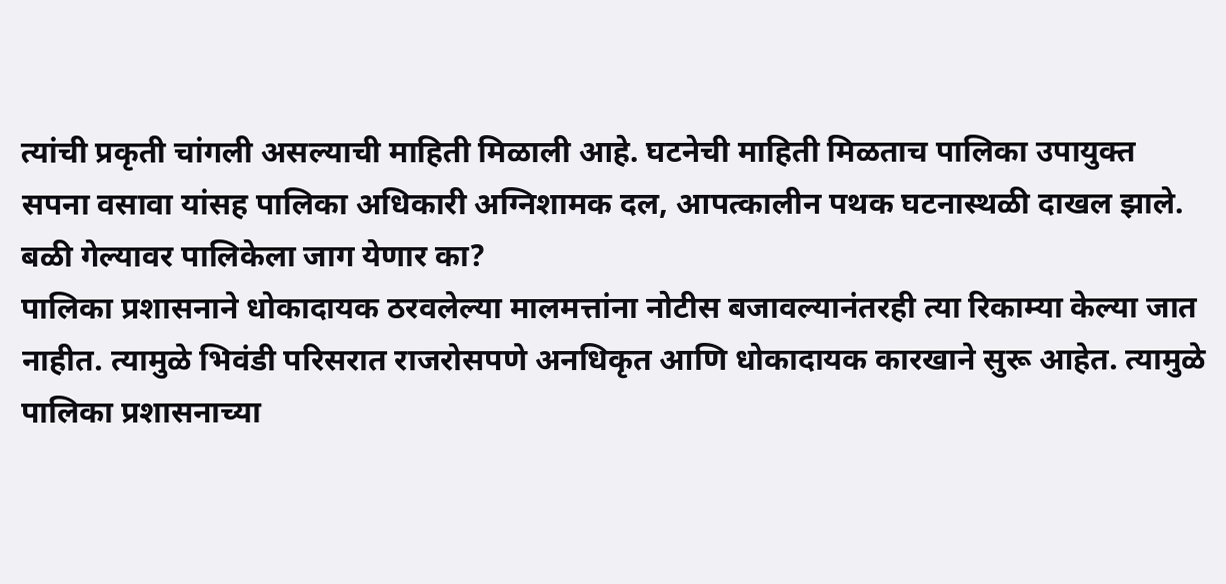त्यांची प्रकृती चांगली असल्याची माहिती मिळाली आहे. घटनेची माहिती मिळताच पालिका उपायुक्त सपना वसावा यांसह पालिका अधिकारी अग्निशामक दल, आपत्कालीन पथक घटनास्थळी दाखल झाले.
बळी गेल्यावर पालिकेला जाग येणार का?
पालिका प्रशासनाने धोकादायक ठरवलेल्या मालमत्तांना नोटीस बजावल्यानंतरही त्या रिकाम्या केल्या जात नाहीत. त्यामुळे भिवंडी परिसरात राजरोसपणे अनधिकृत आणि धोकादायक कारखाने सुरू आहेत. त्यामुळे पालिका प्रशासनाच्या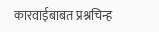कारवाईबाबत प्रश्नचिन्ह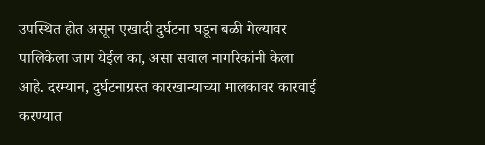उपस्थित होत असून एखादी दुर्घटना घडून बळी गेल्यावर पालिकेला जाग येईल का, असा सवाल नागरिकांनी केला आहे. दरम्यान, दुर्घटनाग्रस्त कारखान्याच्या मालकावर कारवाई करण्यात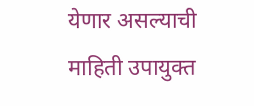येणार असल्याची माहिती उपायुक्त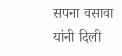सपना वसावा यांनी दिली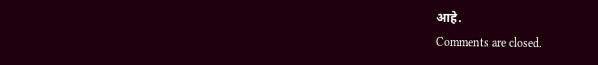आहे.
Comments are closed.